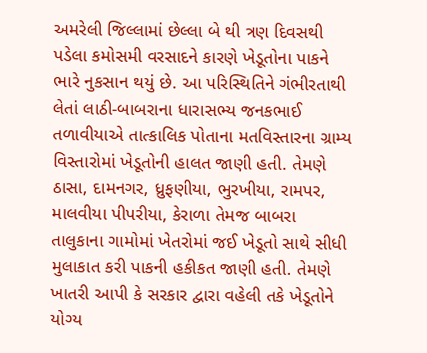અમરેલી જિલ્લામાં છેલ્લા બે થી ત્રણ દિવસથી પડેલા કમોસમી વરસાદને કારણે ખેડૂતોના પાકને ભારે નુકસાન થયું છે. આ પરિસ્થિતિને ગંભીરતાથી લેતાં લાઠી-બાબરાના ધારાસભ્ય જનકભાઈ તળાવીયાએ તાત્કાલિક પોતાના મતવિસ્તારના ગ્રામ્ય વિસ્તારોમાં ખેડૂતોની હાલત જાણી હતી. તેમણે ઠાસા, દામનગર, ધ્રુફણીયા, ભુરખીયા, રામપર, માલવીયા પીપરીયા, કેરાળા તેમજ બાબરા તાલુકાના ગામોમાં ખેતરોમાં જઈ ખેડૂતો સાથે સીધી મુલાકાત કરી પાકની હકીકત જાણી હતી. તેમણે ખાતરી આપી કે સરકાર દ્વારા વહેલી તકે ખેડૂતોને યોગ્ય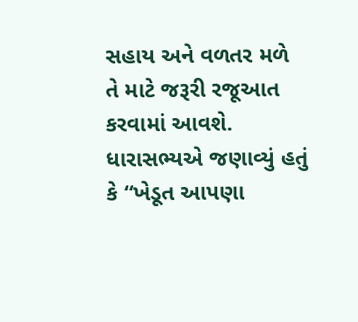સહાય અને વળતર મળે તે માટે જરૂરી રજૂઆત કરવામાં આવશે. ધારાસભ્યએ જણાવ્યું હતું કે “ખેડૂત આપણા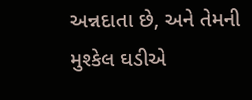અન્નદાતા છે, અને તેમની મુશ્કેલ ઘડીએ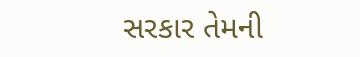સરકાર તેમની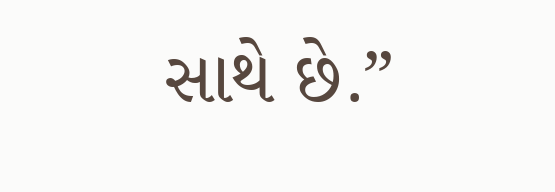સાથે છે.”